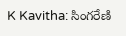K Kavitha: సింగరేణి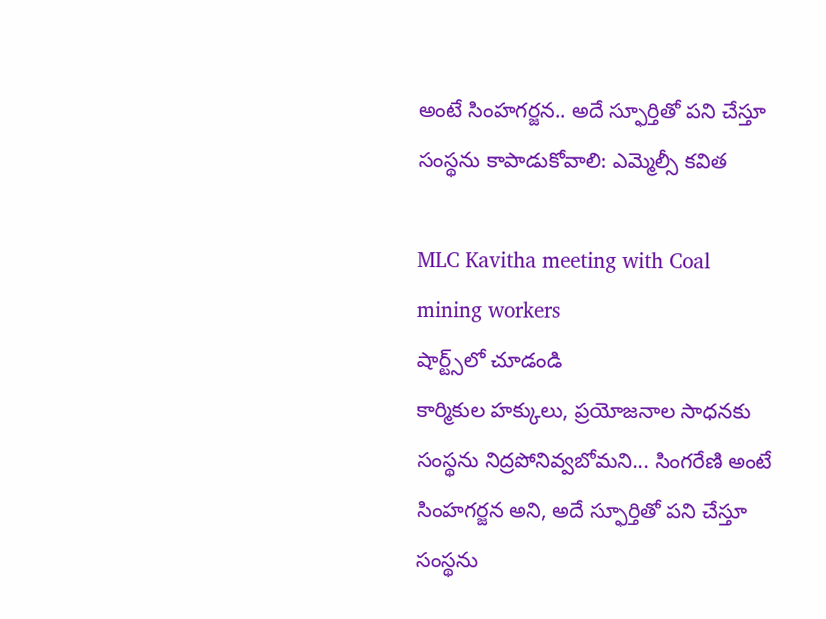అంటే సింహగర్జన.. అదే స్ఫూర్తితో పని చేస్తూ సంస్థను కాపాడుకోవాలి: ఎమ్మెల్సీ కవిత

MLC Kavitha meeting with Coal mining workers
షార్ట్స్‌లో చూడండి
కార్మికుల హక్కులు, ప్రయోజనాల సాధనకు సంస్థను నిద్రపోనివ్వబోమని... సింగరేణి అంటే సింహగర్జన అని, అదే స్ఫూర్తితో పని చేస్తూ సంస్థను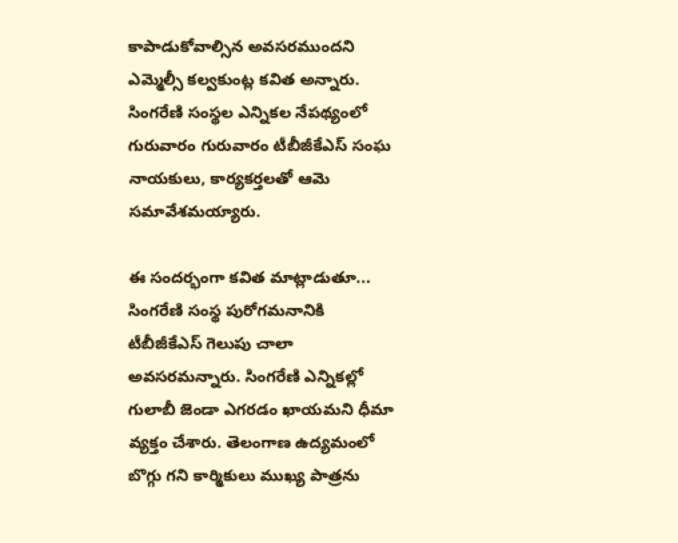కాపాడుకోవాల్సిన అవసరముందని ఎమ్మెల్సీ కల్వకుంట్ల కవిత అన్నారు. సింగరేణి సంస్థల ఎన్నికల నేపథ్యంలో గురువారం గురువారం టీబీజీకేఎస్ సంఘ నాయకులు, కార్యకర్తలతో ఆమె సమావేశమయ్యారు.

ఈ సందర్భంగా కవిత మాట్లాడుతూ... సింగరేణి సంస్థ పురోగమనానికి టీబీజీకేఎస్ గెలుపు చాలా అవసరమన్నారు. సింగరేణి ఎన్నికల్లో గులాబీ జెండా ఎగరడం ఖాయమని ధీమా వ్యక్తం చేశారు. తెలంగాణ ఉద్యమంలో బొగ్గు గని కార్మికులు ముఖ్య పాత్రను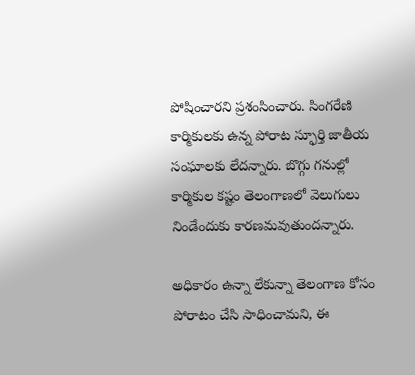పోషించారని ప్రశంసించారు. సింగరేణి కార్మికులకు ఉన్న పోరాట స్ఫూర్తి జాతీయ సంఘాలకు లేదన్నారు. బొగ్గు గనుల్లో కార్మికుల కష్టం తెలంగాణలో వెలుగులు నిండేందుకు కారణమవుతుందన్నారు.

అధికారం ఉన్నా లేకున్నా తెలంగాణ కోసం పోరాటం చేసి సాధించామని, ఈ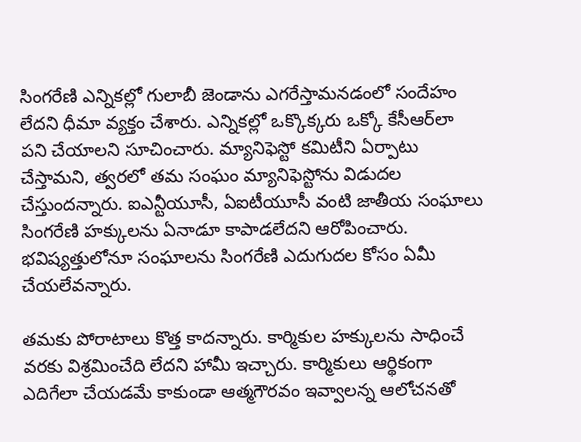సింగరేణి ఎన్నికల్లో గులాబీ జెండాను ఎగరేస్తామనడంలో సందేహం లేదని ధీమా వ్యక్తం చేశారు. ఎన్నికల్లో ఒక్కొక్కరు ఒక్కో కేసీఆర్‌లా పని చేయాలని సూచించారు. మ్యానిఫెస్టో కమిటీని ఏర్పాటు చేస్తామని, త్వరలో తమ సంఘం మ్యానిఫెస్టోను విడుదల చేస్తుందన్నారు. ఐఎన్టీయూసీ, ఏఐటీయూసీ వంటి జాతీయ సంఘాలు సింగరేణి హక్కులను ఏనాడూ కాపాడలేదని ఆరోపించారు. భవిష్యత్తులోనూ సంఘాలను సింగరేణి ఎదుగుదల కోసం ఏమీ చేయలేవన్నారు.

తమకు పోరాటాలు కొత్త కాదన్నారు. కార్మికుల హక్కులను సాధించే వరకు విశ్రమించేది లేదని హామీ ఇచ్చారు. కార్మికులు ఆర్థికంగా ఎదిగేలా చేయడమే కాకుండా ఆత్మగౌరవం ఇవ్వాలన్న ఆలోచనతో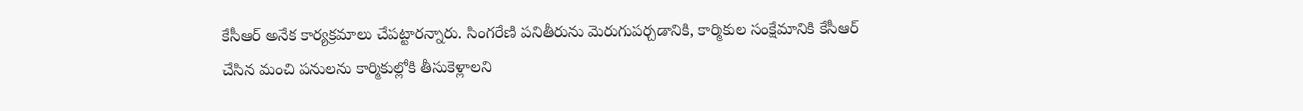కేసీఆర్ అనేక కార్యక్రమాలు చేపట్టారన్నారు. సింగరేణి పనితీరును మెరుగుపర్చడానికి, కార్మికుల సంక్షేమానికి కేసీఆర్ చేసిన మంచి పనులను కార్మికుల్లోకి తీసుకెళ్లాలని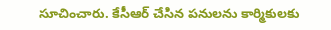సూచించారు. కేసీఆర్ చేసిన పనులను కార్మికులకు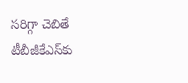సరిగ్గా చెబితే టీబీజీకేఎస్‌కు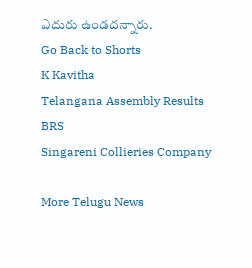ఎదురు ఉండదన్నారు.
Go Back to Shorts
K Kavitha
Telangana Assembly Results
BRS
Singareni Collieries Company

More Telugu News